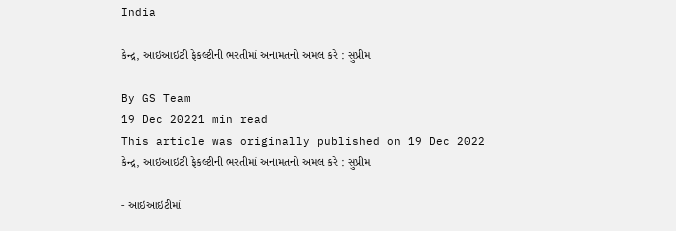India

કેન્દ્ર, આઇઆઇટી ફેકલ્ટીની ભરતીમાં અનામતનો અમલ કરે : સુપ્રીમ

By GS Team
19 Dec 20221 min read
This article was originally published on 19 Dec 2022
કેન્દ્ર, આઇઆઇટી ફેકલ્ટીની ભરતીમાં અનામતનો અમલ કરે : સુપ્રીમ

- આઇઆઇટીમાં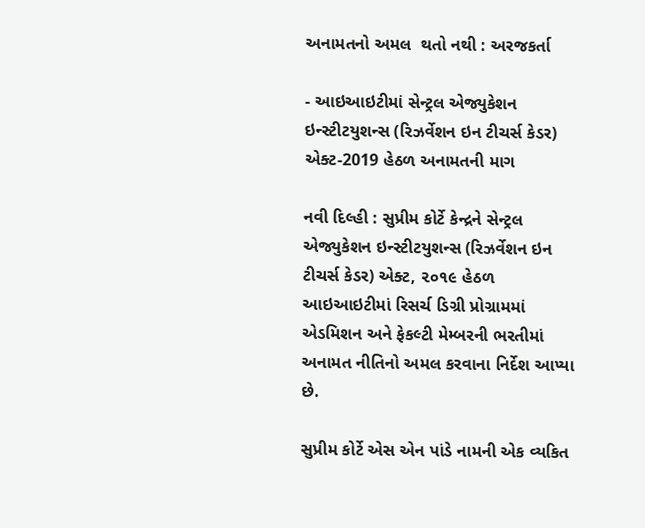અનામતનો અમલ  થતો નથી : અરજકર્તા

- આઇઆઇટીમાં સેન્ટ્રલ એજ્યુકેશન ઇન્સ્ટીટયુશન્સ (રિઝર્વેશન ઇન ટીચર્સ કેડર) એક્ટ-2019 હેઠળ અનામતની માગ

નવી દિલ્હી : સુપ્રીમ કોર્ટે કેન્દ્રને સેન્ટ્રલ એજ્યુકેશન ઇન્સ્ટીટયુશન્સ (રિઝર્વેશન ઇન ટીચર્સ કેડર) એક્ટ, ૨૦૧૯ હેઠળ આઇઆઇટીમાં રિસર્ચ ડિગ્રી પ્રોગ્રામમાં એડમિશન અને ફેકલ્ટી મેમ્બરની ભરતીમાં અનામત નીતિનો અમલ કરવાના નિર્દેશ આપ્યા છે.

સુપ્રીમ કોર્ટે એસ એન પાંડે નામની એક વ્યકિત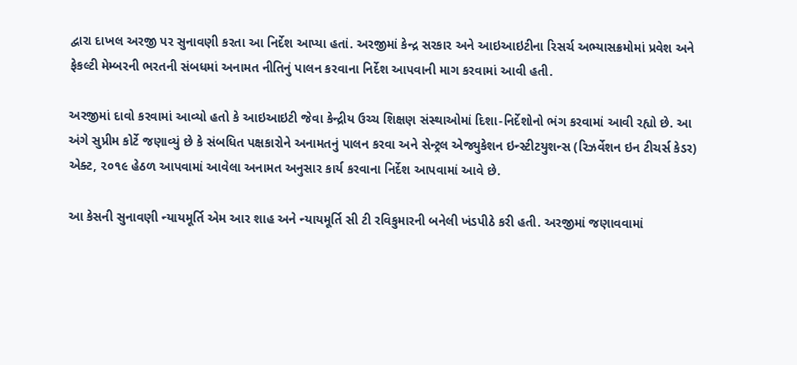દ્વારા દાખલ અરજી પર સુનાવણી કરતા આ નિર્દેશ આપ્યા હતાં. અરજીમાં કેન્દ્ર સરકાર અને આઇઆઇટીના રિસર્ચ અભ્યાસક્રમોમાં પ્રવેશ અને ફેકલ્ટી મેમ્બરની ભરતની સંબધમાં અનામત નીતિનું પાલન કરવાના નિર્દેશ આપવાની માગ કરવામાં આવી હતી.

અરજીમાં દાવો કરવામાં આવ્યો હતો કે આઇઆઇટી જેવા કેન્દ્રીય ઉચ્ચ શિક્ષણ સંસ્થાઓમાં દિશા-નિર્દેશોનો ભંગ કરવામાં આવી રહ્યો છે. આ અંગે સુપ્રીમ કોર્ટે જણાવ્યું છે કે સંબધિત પક્ષકારોને અનામતનું પાલન કરવા અને સેન્ટ્રલ એજ્યુકેશન ઇન્સ્ટીટયુશન્સ (રિઝર્વેશન ઇન ટીચર્સ કેડર) એક્ટ, ૨૦૧૯ હેઠળ આપવામાં આવેલા અનામત અનુસાર કાર્ય કરવાના નિર્દેશ આપવામાં આવે છે.

આ કેસની સુનાવણી ન્યાયમૂર્તિ એમ આર શાહ અને ન્યાયમૂર્તિ સી ટી રવિકુમારની બનેલી ખંડપીઠે કરી હતી. અરજીમાં જણાવવામાં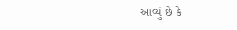આવ્યું છે કે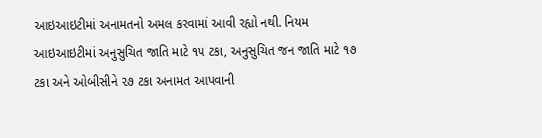આઇઆઇટીમાં અનામતનો અમલ કરવામાં આવી રહ્યો નથી. નિયમ આઇઆઇટીમાં અનુસુચિત જાતિ માટે ૧૫ ટકા, અનુસુચિત જન જાતિ માટે ૧૭ ટકા અને ઓબીસીને ૨૭ ટકા અનામત આપવાની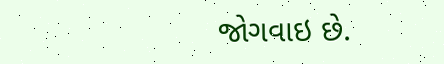જોગવાઇ છે.